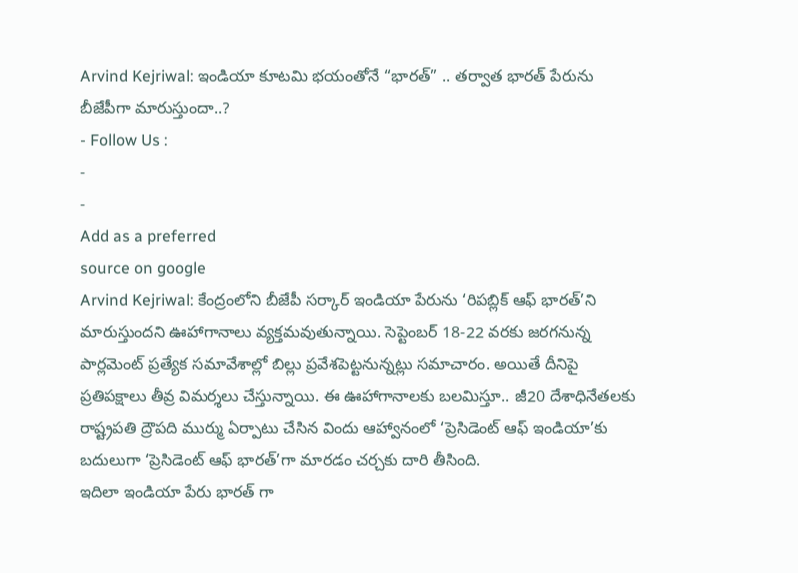Arvind Kejriwal: ఇండియా కూటమి భయంతోనే “భారత్” .. తర్వాత భారత్ పేరును బీజేపీగా మారుస్తుందా..?
- Follow Us :
-
-
Add as a preferred
source on google
Arvind Kejriwal: కేంద్రంలోని బీజేపీ సర్కార్ ఇండియా పేరును ‘రిపబ్లిక్ ఆఫ్ భారత్’ని మారుస్తుందని ఊహాగానాలు వ్యక్తమవుతున్నాయి. సెప్టెంబర్ 18-22 వరకు జరగనున్న పార్లమెంట్ ప్రత్యేక సమావేశాల్లో బిల్లు ప్రవేశపెట్టనున్నట్లు సమాచారం. అయితే దీనిపై ప్రతిపక్షాలు తీవ్ర విమర్శలు చేస్తున్నాయి. ఈ ఊహాగానాలకు బలమిస్తూ.. జీ20 దేశాధినేతలకు రాష్ట్రపతి ద్రౌపది ముర్ము ఏర్పాటు చేసిన విందు ఆహ్వానంలో ‘ప్రెసిడెంట్ ఆఫ్ ఇండియా’కు బదులుగా ‘ప్రెసిడెంట్ ఆఫ్ భారత్’గా మారడం చర్చకు దారి తీసింది.
ఇదిలా ఇండియా పేరు భారత్ గా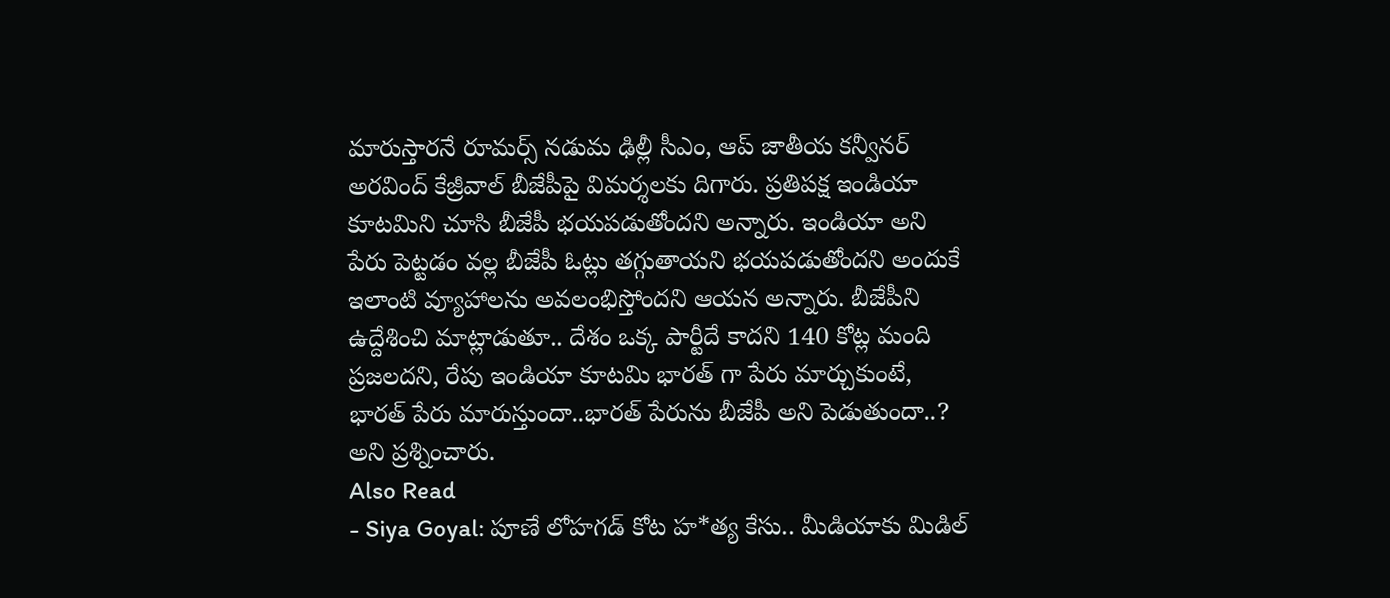మారుస్తారనే రూమర్స్ నడుమ ఢిల్లీ సీఎం, ఆప్ జాతీయ కన్వీనర్ అరవింద్ కేజ్రీవాల్ బీజేపీపై విమర్శలకు దిగారు. ప్రతిపక్ష ఇండియా కూటమిని చూసి బీజేపీ భయపడుతోందని అన్నారు. ఇండియా అని పేరు పెట్టడం వల్ల బీజేపీ ఓట్లు తగ్గుతాయని భయపడుతోందని అందుకే ఇలాంటి వ్యూహాలను అవలంభిస్తోందని ఆయన అన్నారు. బీజేపీని ఉద్దేశించి మాట్లాడుతూ.. దేశం ఒక్క పార్టీదే కాదని 140 కోట్ల మంది ప్రజలదని, రేపు ఇండియా కూటమి భారత్ గా పేరు మార్చుకుంటే, భారత్ పేరు మారుస్తుందా..భారత్ పేరును బీజేపీ అని పెడుతుందా..? అని ప్రశ్నించారు.
Also Read
- Siya Goyal: పూణే లోహగడ్ కోట హ*త్య కేసు.. మీడియాకు మిడిల్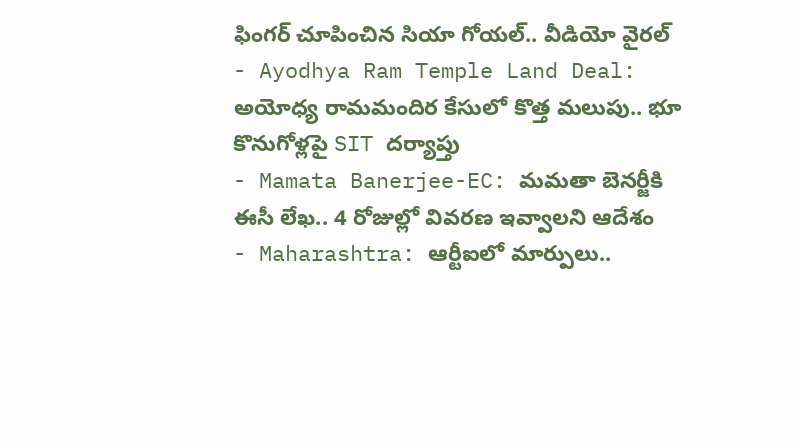ఫింగర్ చూపించిన సియా గోయల్.. వీడియో వైరల్
- Ayodhya Ram Temple Land Deal: అయోధ్య రామమందిర కేసులో కొత్త మలుపు.. భూ కొనుగోళ్లపై SIT దర్యాప్తు
- Mamata Banerjee-EC: మమతా బెనర్జీకి ఈసీ లేఖ.. 4 రోజుల్లో వివరణ ఇవ్వాలని ఆదేశం
- Maharashtra: ఆర్టీఐలో మార్పులు..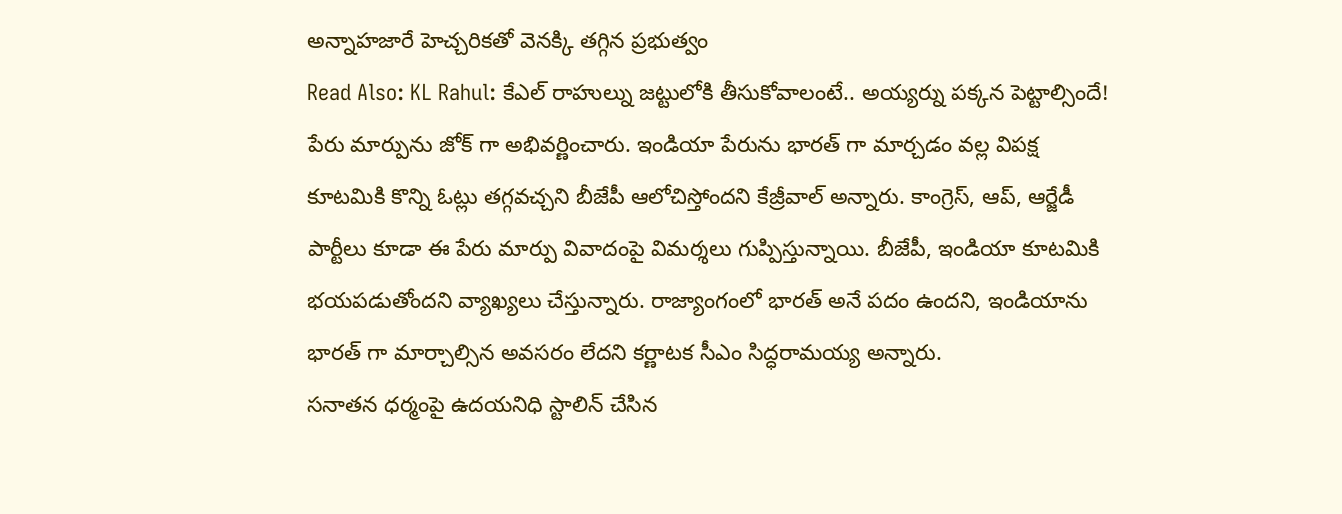అన్నాహజారే హెచ్చరికతో వెనక్కి తగ్గిన ప్రభుత్వం
Read Also: KL Rahul: కేఎల్ రాహుల్ను జట్టులోకి తీసుకోవాలంటే.. అయ్యర్ను పక్కన పెట్టాల్సిందే!
పేరు మార్పును జోక్ గా అభివర్ణించారు. ఇండియా పేరును భారత్ గా మార్చడం వల్ల విపక్ష కూటమికి కొన్ని ఓట్లు తగ్గవచ్చని బీజేపీ ఆలోచిస్తోందని కేజ్రీవాల్ అన్నారు. కాంగ్రెస్, ఆప్, ఆర్జేడీ పార్టీలు కూడా ఈ పేరు మార్పు వివాదంపై విమర్శలు గుప్పిస్తున్నాయి. బీజేపీ, ఇండియా కూటమికి భయపడుతోందని వ్యాఖ్యలు చేస్తున్నారు. రాజ్యాంగంలో భారత్ అనే పదం ఉందని, ఇండియాను భారత్ గా మార్చాల్సిన అవసరం లేదని కర్ణాటక సీఎం సిద్ధరామయ్య అన్నారు.
సనాతన ధర్మంపై ఉదయనిధి స్టాలిన్ చేసిన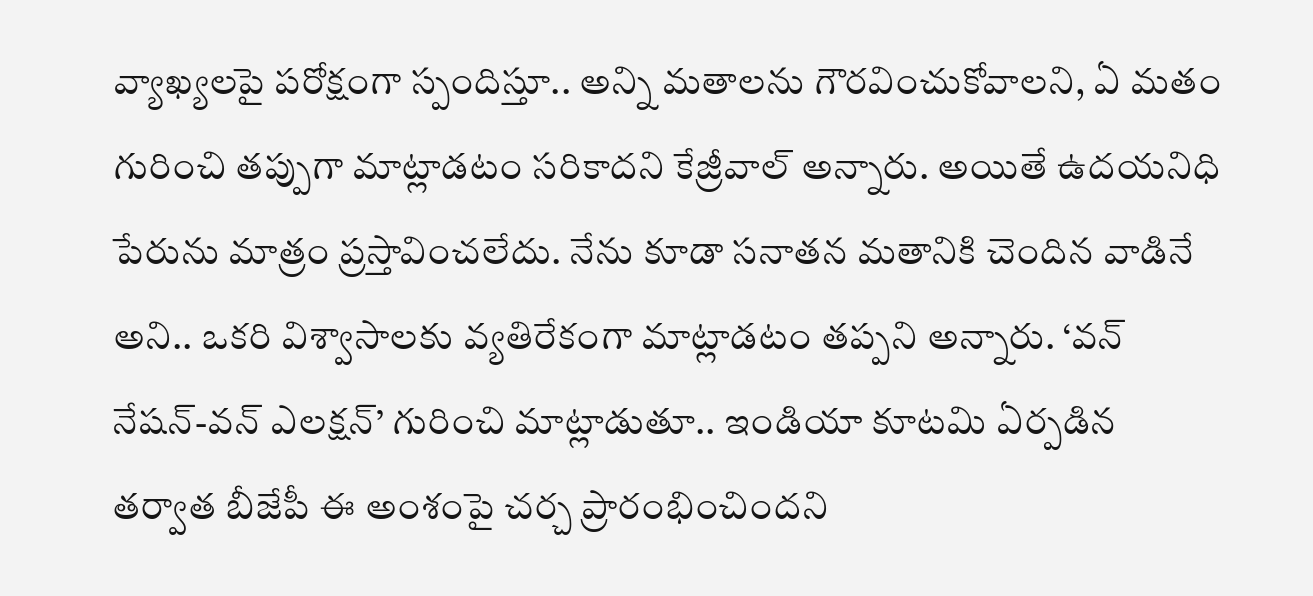వ్యాఖ్యలపై పరోక్షంగా స్పందిస్తూ.. అన్ని మతాలను గౌరవించుకోవాలని, ఏ మతం గురించి తప్పుగా మాట్లాడటం సరికాదని కేజ్రీవాల్ అన్నారు. అయితే ఉదయనిధి పేరును మాత్రం ప్రస్తావించలేదు. నేను కూడా సనాతన మతానికి చెందిన వాడినే అని.. ఒకరి విశ్వాసాలకు వ్యతిరేకంగా మాట్లాడటం తప్పని అన్నారు. ‘వన్ నేషన్-వన్ ఎలక్షన్’ గురించి మాట్లాడుతూ.. ఇండియా కూటమి ఏర్పడిన తర్వాత బీజేపీ ఈ అంశంపై చర్చ ప్రారంభించిందని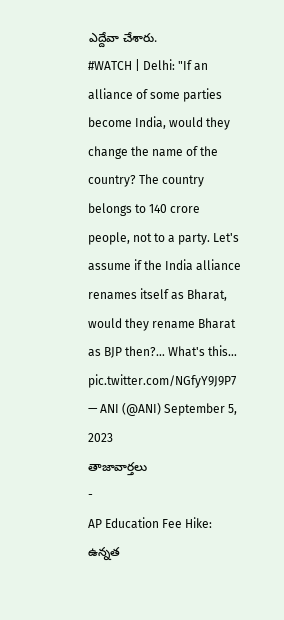ఎద్దేవా చేశారు.
#WATCH | Delhi: "If an alliance of some parties become India, would they change the name of the country? The country belongs to 140 crore people, not to a party. Let's assume if the India alliance renames itself as Bharat, would they rename Bharat as BJP then?… What's this… pic.twitter.com/NGfyY9J9P7
— ANI (@ANI) September 5, 2023
తాజావార్తలు
-
AP Education Fee Hike: ఉన్నత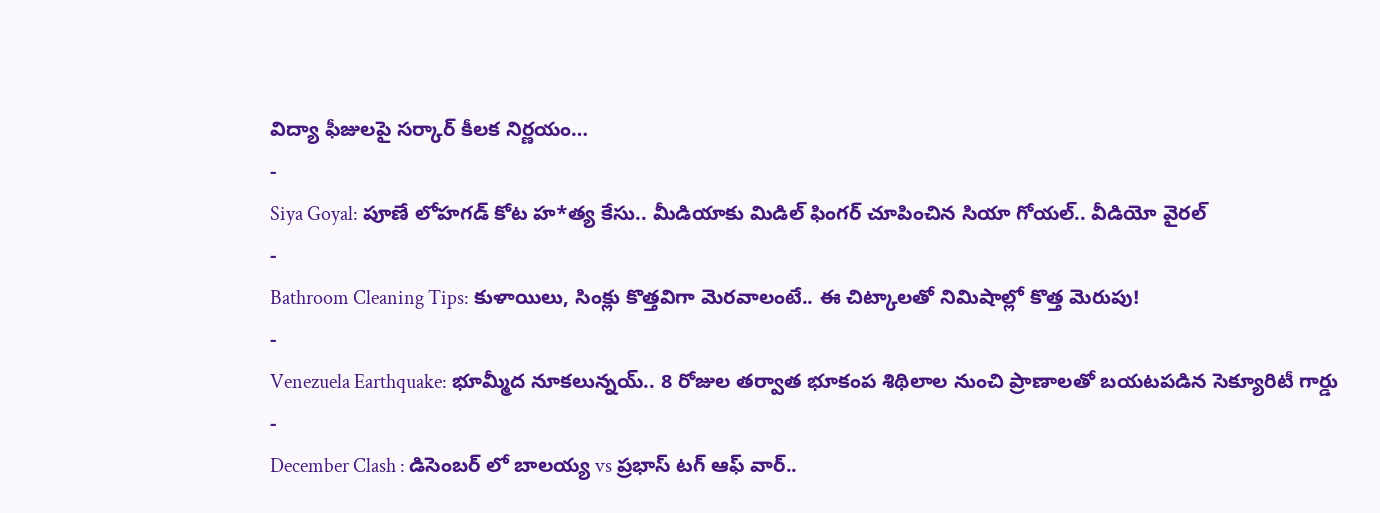విద్యా ఫీజులపై సర్కార్ కీలక నిర్ణయం…
-
Siya Goyal: పూణే లోహగడ్ కోట హ*త్య కేసు.. మీడియాకు మిడిల్ ఫింగర్ చూపించిన సియా గోయల్.. వీడియో వైరల్
-
Bathroom Cleaning Tips: కుళాయిలు, సింక్లు కొత్తవిగా మెరవాలంటే.. ఈ చిట్కాలతో నిమిషాల్లో కొత్త మెరుపు!
-
Venezuela Earthquake: భూమ్మీద నూకలున్నయ్.. 8 రోజుల తర్వాత భూకంప శిథిలాల నుంచి ప్రాణాలతో బయటపడిన సెక్యూరిటీ గార్డు
-
December Clash : డిసెంబర్ లో బాలయ్య vs ప్రభాస్ టగ్ ఆఫ్ వార్..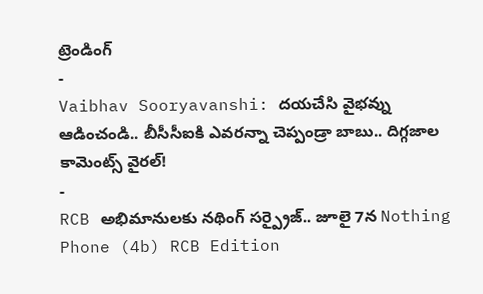ట్రెండింగ్
-
Vaibhav Sooryavanshi: దయచేసి వైభవ్ను ఆడించండి.. బీసీసీఐకి ఎవరన్నా చెప్పండ్రా బాబు.. దిగ్గజాల కామెంట్స్ వైరల్!
-
RCB అభిమానులకు నథింగ్ సర్ప్రైజ్.. జూలై 7న Nothing Phone (4b) RCB Edition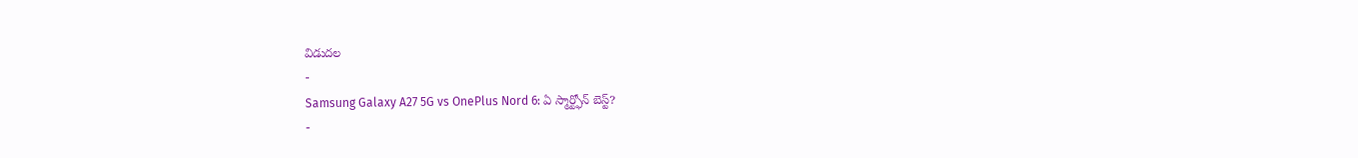విడుదల
-
Samsung Galaxy A27 5G vs OnePlus Nord 6: ఏ స్మార్ట్ఫోన్ బెస్ట్?
-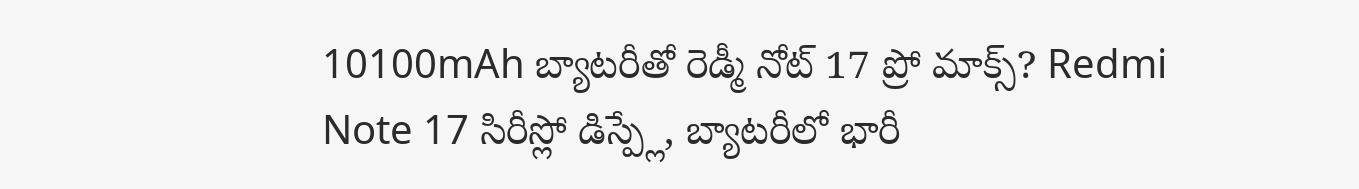10100mAh బ్యాటరీతో రెడ్మీ నోట్ 17 ప్రో మాక్స్? Redmi Note 17 సిరీస్లో డిస్ప్లే, బ్యాటరీలో భారీ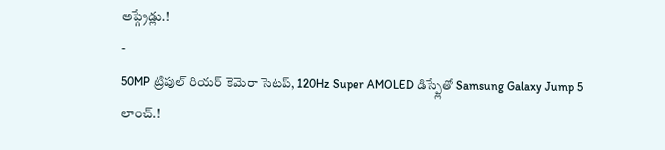అప్గ్రేడ్లు.!
-
50MP ట్రిపుల్ రియర్ కెమెరా సెటప్, 120Hz Super AMOLED డిస్ప్లేతో Samsung Galaxy Jump 5 లాంచ్.!